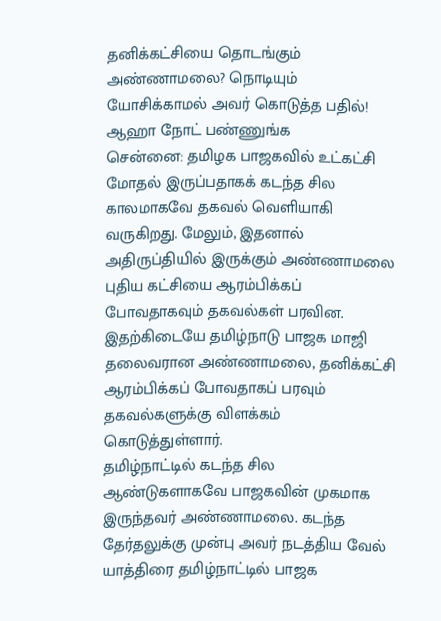தனிக்கட்சியை தொடங்கும் அண்ணாமலை? நொடியும் யோசிக்காமல் அவர் கொடுத்த பதில்! ஆஹா நோட் பண்ணுங்க
சென்னை: தமிழக பாஜகவில் உட்கட்சி மோதல் இருப்பதாகக் கடந்த சில காலமாகவே தகவல் வெளியாகி வருகிறது. மேலும், இதனால் அதிருப்தியில் இருக்கும் அண்ணாமலை புதிய கட்சியை ஆரம்பிக்கப் போவதாகவும் தகவல்கள் பரவின. இதற்கிடையே தமிழ்நாடு பாஜக மாஜி தலைவரான அண்ணாமலை, தனிக்கட்சி ஆரம்பிக்கப் போவதாகப் பரவும் தகவல்களுக்கு விளக்கம் கொடுத்துள்ளார்.
தமிழ்நாட்டில் கடந்த சில ஆண்டுகளாகவே பாஜகவின் முகமாக இருந்தவர் அண்ணாமலை. கடந்த தேர்தலுக்கு முன்பு அவர் நடத்திய வேல் யாத்திரை தமிழ்நாட்டில் பாஜக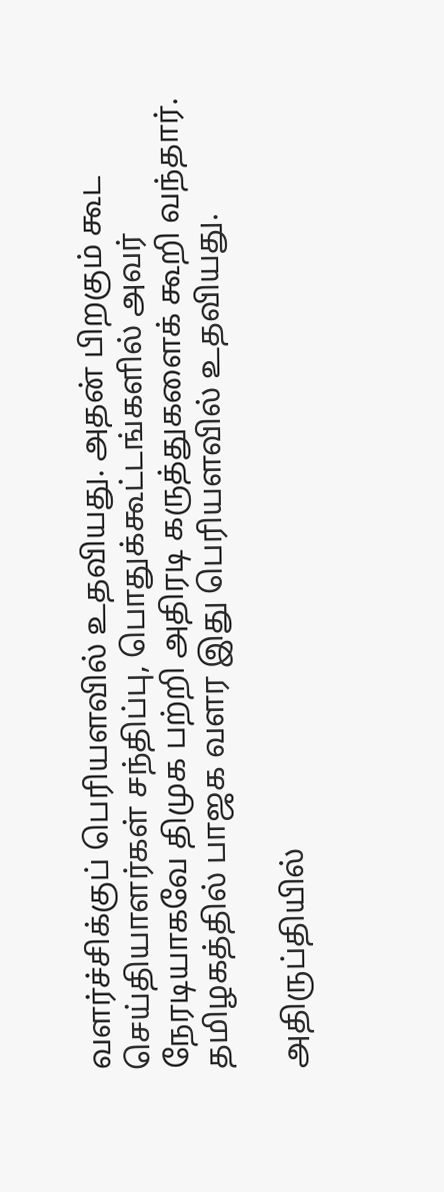வளர்ச்சிக்குப் பெரியளவில் உதவியது. அதன் பிறகும் கூட செய்தியாளர்கள் சந்திப்பு, பொதுக்கூட்டங்களில் அவர் நேரடியாகவே திமுக பற்றி அதிரடி கருத்துகளைக் கூறி வந்தார். தமிழகத்தில் பாஜக வளர இது பெரியளவில் உதவியது.

அதிருப்தியில்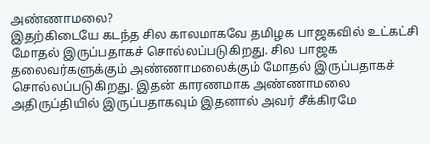அண்ணாமலை?
இதற்கிடையே கடந்த சில காலமாகவே தமிழக பாஜகவில் உட்கட்சி மோதல் இருப்பதாகச் சொல்லப்படுகிறது. சில பாஜக தலைவர்களுக்கும் அண்ணாமலைக்கும் மோதல் இருப்பதாகச் சொல்லப்படுகிறது. இதன் காரணமாக அண்ணாமலை அதிருப்தியில் இருப்பதாகவும் இதனால் அவர் சீக்கிரமே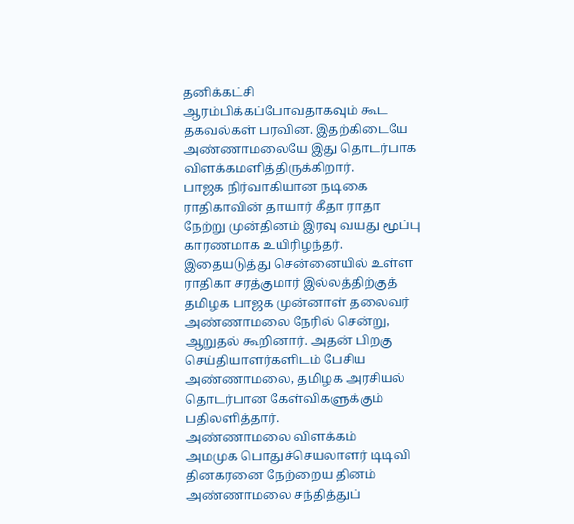தனிக்கட்சி ஆரம்பிக்கப்போவதாகவும் கூட தகவல்கள் பரவின. இதற்கிடையே அண்ணாமலையே இது தொடர்பாக விளக்கமளித்திருக்கிறார்.
பாஜக நிர்வாகியான நடிகை ராதிகாவின் தாயார் கீதா ராதா நேற்று முன்தினம் இரவு வயது மூப்பு காரணமாக உயிரிழந்தர். இதையடுத்து சென்னையில் உள்ள ராதிகா சரத்குமார் இல்லத்திற்குத் தமிழக பாஜக முன்னாள் தலைவர் அண்ணாமலை நேரில் சென்று, ஆறுதல் கூறினார். அதன் பிறகு செய்தியாளர்களிடம் பேசிய அண்ணாமலை, தமிழக அரசியல் தொடர்பான கேள்விகளுக்கும் பதிலளித்தார்.
அண்ணாமலை விளக்கம்
அமமுக பொதுச்செயலாளர் டிடிவி தினகரனை நேற்றைய தினம் அண்ணாமலை சந்தித்துப்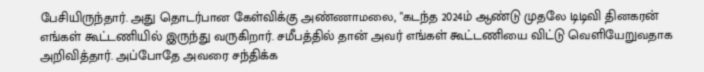பேசியிருந்தார். அது தொடர்பான கேள்விக்கு அண்ணாமலை, "கடந்த 2024ம் ஆண்டு முதலே டிடிவி தினகரன் எங்கள் கூட்டணியில் இருந்து வருகிறார். சமீபத்தில் தான் அவர் எங்கள் கூட்டணியை விட்டு வெளியேறுவதாக அறிவித்தார். அப்போதே அவரை சந்திக்க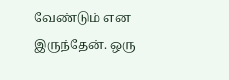வேண்டும் என இருந்தேன். ஒரு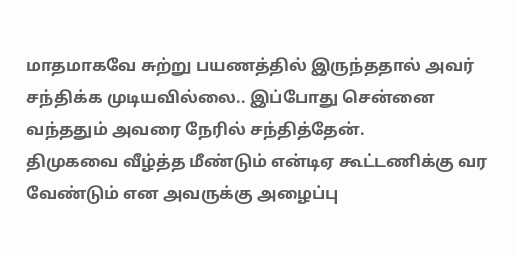மாதமாகவே சுற்று பயணத்தில் இருந்ததால் அவர் சந்திக்க முடியவில்லை.. இப்போது சென்னை வந்ததும் அவரை நேரில் சந்தித்தேன்.
திமுகவை வீழ்த்த மீண்டும் என்டிஏ கூட்டணிக்கு வர வேண்டும் என அவருக்கு அழைப்பு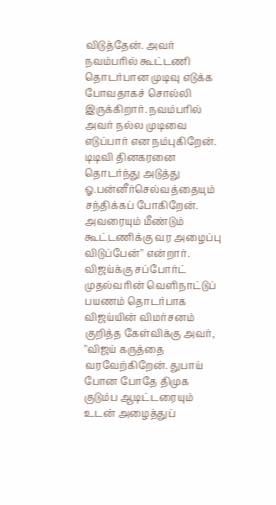விடுத்தேன். அவர் நவம்பரில் கூட்டணி தொடர்பான முடிவு எடுக்க போவதாகச் சொல்லி இருக்கிறார். நவம்பரில் அவர் நல்ல முடிவை எடுப்பார் என நம்புகிறேன். டிடிவி தினகரனை தொடர்ந்து அடுத்து ஓ.பன்னீர்செல்வத்தையும் சந்திக்கப் போகிறேன். அவரையும் மீண்டும் கூட்டணிக்கு வர அழைப்பு விடுப்பேன்" என்றார்.
விஜய்க்கு சப்போர்ட்
முதல்வரின் வெளிநாட்டுப் பயணம் தொடர்பாக விஜய்யின் விமர்சனம் குறித்த கேள்விக்கு அவர், "விஜய் கருத்தை வரவேற்கிறேன். துபாய் போன போதே திமுக குடும்ப ஆடிட்டரையும் உடன் அழைத்துப்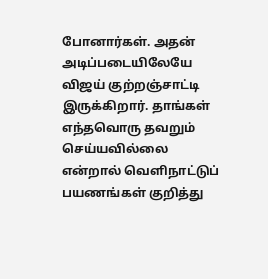போனார்கள். அதன் அடிப்படையிலேயே விஜய் குற்றஞ்சாட்டி இருக்கிறார். தாங்கள் எந்தவொரு தவறும் செய்யவில்லை என்றால் வெளிநாட்டுப் பயணங்கள் குறித்து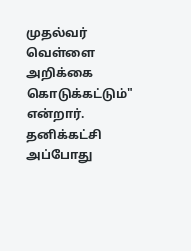முதல்வர் வெள்ளை அறிக்கை கொடுக்கட்டும்" என்றார்.
தனிக்கட்சி
அப்போது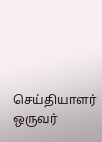செய்தியாளர் ஒருவர்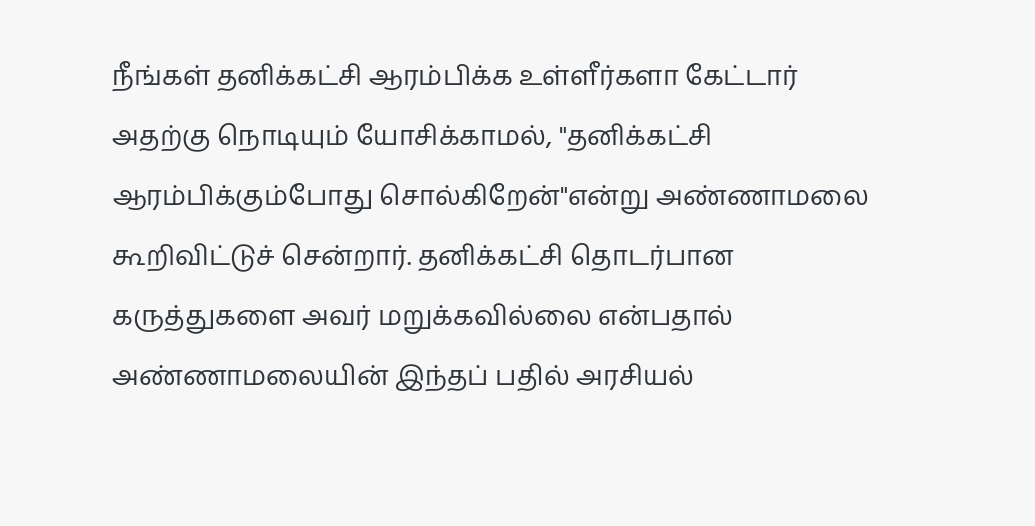நீங்கள் தனிக்கட்சி ஆரம்பிக்க உள்ளீர்களா கேட்டார் அதற்கு நொடியும் யோசிக்காமல், "தனிக்கட்சி ஆரம்பிக்கும்போது சொல்கிறேன்"என்று அண்ணாமலை கூறிவிட்டுச் சென்றார். தனிக்கட்சி தொடர்பான கருத்துகளை அவர் மறுக்கவில்லை என்பதால் அண்ணாமலையின் இந்தப் பதில் அரசியல்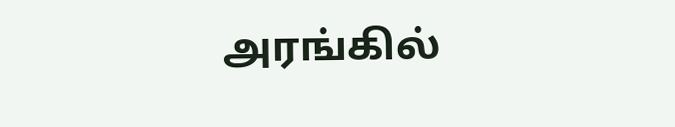அரங்கில்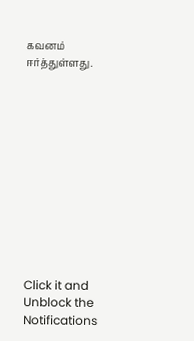கவனம் ஈர்த்துள்ளது.












Click it and Unblock the Notifications